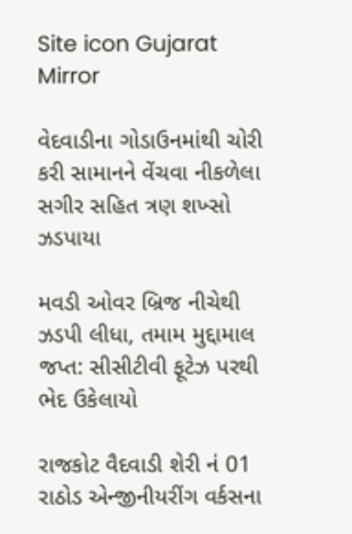Site icon Gujarat Mirror

વેદવાડીના ગોડાઉનમાંથી ચોરી કરી સામાનને વેંચવા નીકળેલા સગીર સહિત ત્રણ શખ્સો ઝડપાયા

મવડી ઓવર બ્રિજ નીચેથી ઝડપી લીધા, તમામ મુદ્દામાલ જપ્ત: સીસીટીવી ફૂટેઝ પરથી ભેદ ઉકેલાયો

રાજકોટ વૈદવાડી શેરી નં 01 રાઠોડ એન્જીનીયરીંગ વર્કસના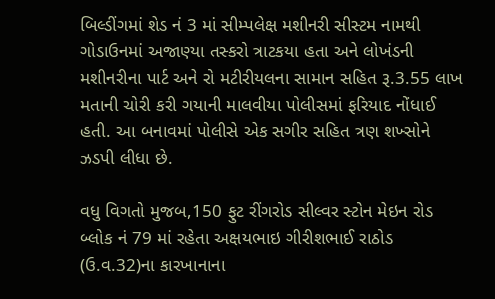બિલ્ડીંગમાં શેડ નં 3 માં સીમ્પલેક્ષ મશીનરી સીસ્ટમ નામથી ગોડાઉનમાં અજાણ્યા તસ્કરો ત્રાટકયા હતા અને લોખંડની મશીનરીના પાર્ટ અને રો મટીરીયલના સામાન સહિત રૂ.3.55 લાખ મતાની ચોરી કરી ગયાની માલવીયા પોલીસમાં ફરિયાદ નોંધાઈ હતી. આ બનાવમાં પોલીસે એક સગીર સહિત ત્રણ શખ્સોને ઝડપી લીધા છે.

વધુ વિગતો મુજબ,150 ફુટ રીંગરોડ સીલ્વર સ્ટોન મેઇન રોડ બ્લોક નં 79 માં રહેતા અક્ષયભાઇ ગીરીશભાઈ રાઠોડ (ઉ.વ.32)ના કારખાનાના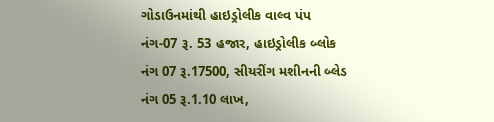ગોડાઉનમાંથી હાઇડ્રોલીક વાલ્વ પંપ નંગ-07 રૂ. 53 હજાર, હાઇડ્રોલીક બ્લોક નંગ 07 રૂ.17500, સીયરીંગ મશીનની બ્લેડ નંગ 05 રૂ.1.10 લાખ,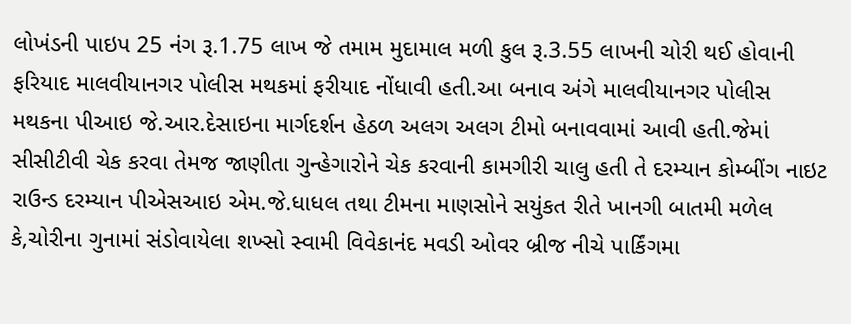લોખંડની પાઇપ 25 નંગ રૂ.1.75 લાખ જે તમામ મુદામાલ મળી કુલ રૂ.3.55 લાખની ચોરી થઈ હોવાની ફરિયાદ માલવીયાનગર પોલીસ મથકમાં ફરીયાદ નોંધાવી હતી.આ બનાવ અંગે માલવીયાનગર પોલીસ મથકના પીઆઇ જે.આર.દેસાઇના માર્ગદર્શન હેઠળ અલગ અલગ ટીમો બનાવવામાં આવી હતી.જેમાં સીસીટીવી ચેક કરવા તેમજ જાણીતા ગુન્હેગારોને ચેક કરવાની કામગીરી ચાલુ હતી તે દરમ્યાન કોમ્બીંગ નાઇટ રાઉન્ડ દરમ્યાન પીએસઆઇ એમ.જે.ધાધલ તથા ટીમના માણસોને સયુંકત રીતે ખાનગી બાતમી મળેલ કે,ચોરીના ગુનામાં સંડોવાયેલા શખ્સો સ્વામી વિવેકાનંદ મવડી ઓવર બ્રીજ નીચે પાર્કિંગમા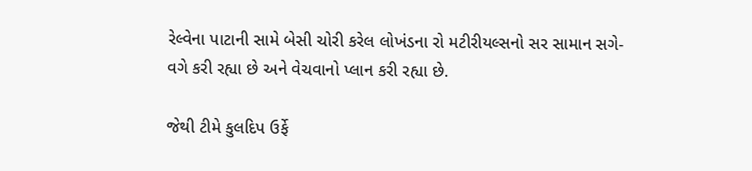રેલ્વેના પાટાની સામે બેસી ચોરી કરેલ લોખંડના રો મટીરીયલ્સનો સર સામાન સગે-વગે કરી રહ્યા છે અને વેચવાનો પ્લાન કરી રહ્યા છે.

જેથી ટીમે કુલદિપ ઉર્ફે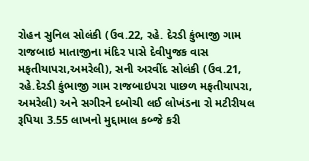રોહન સુનિલ સોલંકી (ઉવ.22, રહે. દેરડી કુંભાજી ગામ રાજબાઇ માતાજીના મંદિર પાસે દેવીપુજક વાસ મફતીયાપરા,અમરેલી), સની અરવીંદ સોલંકી (ઉવ.21, રહે.દેરડી કુંભાજી ગામ રાજબાઇપરા પાછળ મફતીયાપરા, અમરેલી) અને સગીરને દબોચી લઈ લોખંડના રો મટીરીયલ રૂપિયા 3.55 લાખનો મુદ્દામાલ કબ્જે કરી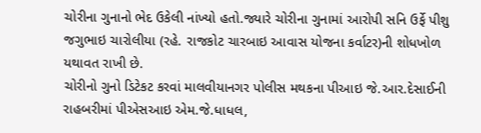ચોરીના ગુનાનો ભેદ ઉકેલી નાંખ્યો હતો.જ્યારે ચોરીના ગુનામાં આરોપી સનિ ઉર્ફે પીશુ જગુભાઇ ચારોલીયા (રહે. રાજકોટ ચારબાઇ આવાસ યોજના કર્વાટર)ની શોધખોળ યથાવત રાખી છે.
ચોરીનો ગુનો ડિટેકટ કરવાં માલવીયાનગર પોલીસ મથકના પીઆઇ જે.આર.દેસાઈની રાહબરીમાં પીએસઆઇ એમ.જે.ધાધલ,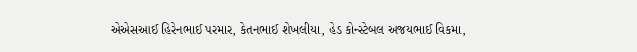એએસઆઈ હિરેનભાઈ પરમાર, કેતનભાઈ શેખલીયા, હેડ કોન્સ્ટેબલ અજયભાઈ વિકમા,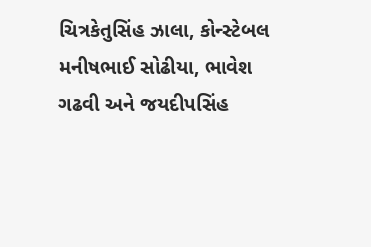ચિત્રકેતુસિંહ ઝાલા, કોન્સ્ટેબલ મનીષભાઈ સોઢીયા, ભાવેશ ગઢવી અને જયદીપસિંહ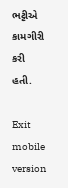ભટ્ટીએ કામગીરી કરી હતી.

Exit mobile version